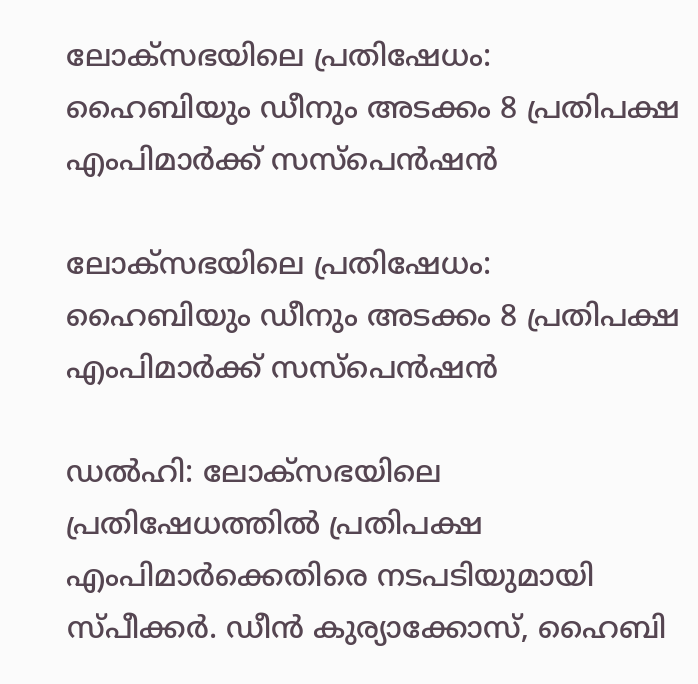ലോക്‌സഭയിലെ പ്രതിഷേധം: ഹൈബിയും ഡീനും അടക്കം 8 പ്രതിപക്ഷ എംപിമാര്‍ക്ക് സസ്‌പെന്‍ഷന്‍

ലോക്‌സഭയിലെ പ്രതിഷേധം: ഹൈബിയും ഡീനും അടക്കം 8 പ്രതിപക്ഷ എംപിമാര്‍ക്ക് സസ്‌പെന്‍ഷന്‍

ഡല്‍ഹി: ലോക്‌സഭയിലെ പ്രതിഷേധത്തില്‍ പ്രതിപക്ഷ എംപിമാര്‍ക്കെതിരെ നടപടിയുമായി സ്പീക്കര്‍. ഡീന്‍ കുര്യാക്കോസ്, ഹൈബി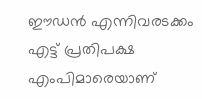ഈഡന്‍ എന്നിവരടക്കം എട്ട് പ്രതിപക്ഷ എംപിമാരെയാണ്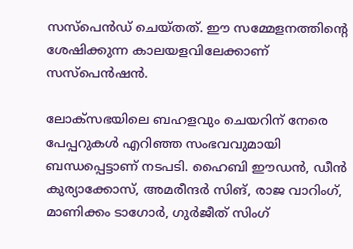സസ്‌പെന്‍ഡ് ചെയ്തത്. ഈ സമ്മേളനത്തിന്റെ ശേഷിക്കുന്ന കാലയളവിലേക്കാണ് സസ്‌പെന്‍ഷന്‍.

ലോക്സഭയിലെ ബഹളവും ചെയറിന് നേരെ പേപ്പറുകള്‍ എറിഞ്ഞ സംഭവവുമായി ബന്ധപ്പെട്ടാണ് നടപടി. ഹൈബി ഈഡന്‍, ഡീന്‍ കുര്യാക്കോസ്, അമരീന്ദര്‍ സിങ്, രാജ വാറിംഗ്, മാണിക്കം ടാഗോര്‍, ഗുര്‍ജീത് സിംഗ്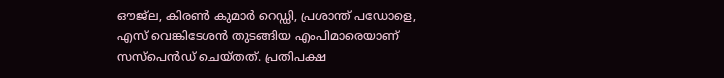ഔജ്ല, കിരണ്‍ കുമാര്‍ റെഡ്ഡി, പ്രശാന്ത് പഡോളെ, എസ് വെങ്കിടേശന്‍ തുടങ്ങിയ എംപിമാരെയാണ് സസ്‌പെന്‍ഡ് ചെയ്തത്. പ്രതിപക്ഷ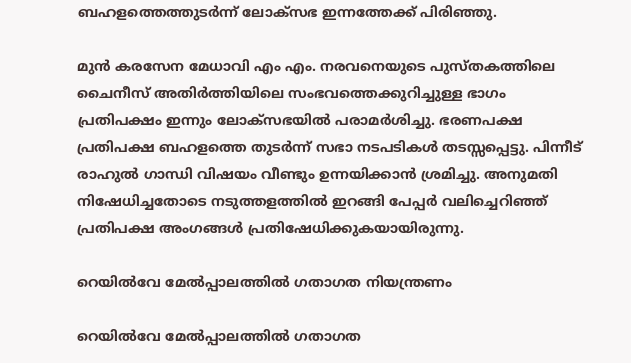ബഹളത്തെത്തുടര്‍ന്ന് ലോക്‌സഭ ഇന്നത്തേക്ക് പിരിഞ്ഞു.

മുന്‍ കരസേന മേധാവി എം എം. നരവനെയുടെ പുസ്തകത്തിലെ ചൈനീസ് അതിര്‍ത്തിയിലെ സംഭവത്തെക്കുറിച്ചുള്ള ഭാഗം പ്രതിപക്ഷം ഇന്നും ലോക്‌സഭയില്‍ പരാമര്‍ശിച്ചു. ഭരണപക്ഷ പ്രതിപക്ഷ ബഹളത്തെ തുടര്‍ന്ന് സഭാ നടപടികള്‍ തടസ്സപ്പെട്ടു. പിന്നീട് രാഹുല്‍ ഗാന്ധി വിഷയം വീണ്ടും ഉന്നയിക്കാന്‍ ശ്രമിച്ചു. അനുമതി നിഷേധിച്ചതോടെ നടുത്തളത്തില്‍ ഇറങ്ങി പേപ്പര്‍ വലിച്ചെറിഞ്ഞ് പ്രതിപക്ഷ അംഗങ്ങള്‍ പ്രതിഷേധിക്കുകയായിരുന്നു.

റെയിൽവേ മേൽപ്പാലത്തിൽ ഗതാഗത നിയന്ത്രണം

റെയിൽവേ മേൽപ്പാലത്തിൽ ഗതാഗത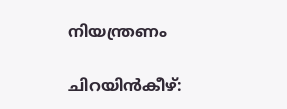നിയന്ത്രണം

ചിറയിൻകീഴ്: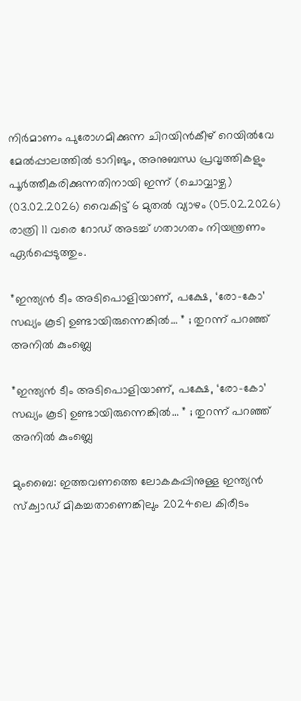നിർമാണം പുരോഗമിക്കുന്ന ചിറയിൻകീഴ് റെയിൽവേ മേൽപ്പാലത്തിൽ ടാറിങും, അനുബന്ധ പ്രവൃത്തികളും പൂർത്തീകരിക്കുന്നതിനായി ഇന്ന് (ചൊവ്വാഴ്ച) (03.02.2026) വൈകിട്ട് 6 മുതൽ വ്യാഴം (05.02.2026) രാത്രി 11 വരെ റോഡ് അടച്ച് ഗതാഗതം നിയന്ത്രണം ഏർപ്പെടുത്തും.

”ഇന്ത്യൻ ടീം അടിപൊളിയാണ്, പക്ഷേ, ‘രോ-കോ’ സഖ്യം കൂടി ഉണ്ടായിരുന്നെങ്കിൽ… ” ; തുറന്ന് പറഞ്ഞ് അനിൽ കുംബ്ലെ

”ഇന്ത്യൻ ടീം അടിപൊളിയാണ്, പക്ഷേ, ‘രോ-കോ’ സഖ്യം കൂടി ഉണ്ടായിരുന്നെങ്കിൽ… ” ; തുറന്ന് പറഞ്ഞ് അനിൽ കുംബ്ലെ

മുംബൈ: ഇത്തവണത്തെ ലോകകപ്പിനുള്ള ഇന്ത്യൻ സ്ക്വാഡ് മികച്ചതാണെങ്കിലും 2024ലെ കിരീടം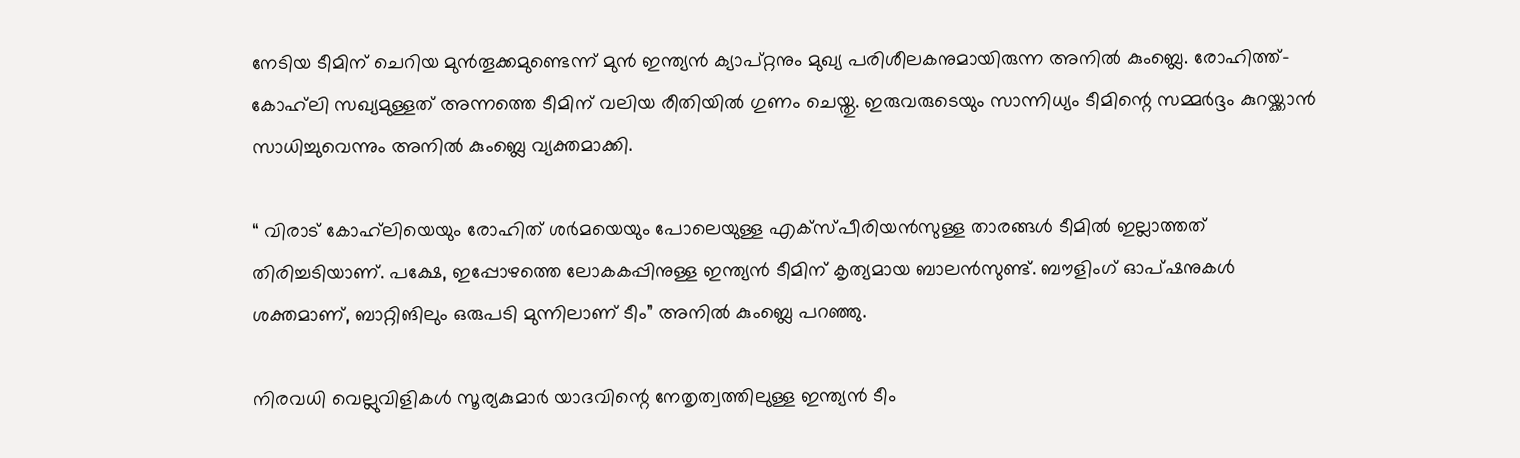നേടിയ ടീമിന് ചെറിയ മുൻതൂക്കമുണ്ടെന്ന് മുൻ ഇന്ത്യൻ ക്യാപ്റ്റനും മുഖ്യ പരിശീലകനുമായിരുന്ന അനിൽ കുംബ്ലെ. രോഹിത്ത്- കോഹ്‌ലി സഖ്യമുള്ളത് അന്നത്തെ ടീമിന് വലിയ രീതിയിൽ ഗുണം ചെയ്തു. ഇരുവരുടെയും സാന്നിധ്യം ടീമിന്റെ സമ്മർദ്ദം കുറയ്ക്കാൻ സാധിച്ചുവെന്നും അനിൽ കുംബ്ലെ വ്യക്തമാക്കി.

“ വിരാട് കോഹ്‌ലിയെയും രോഹിത് ശർമയെയും പോലെയുള്ള എക്സ്പീരിയൻസുള്ള താരങ്ങൾ ടീമിൽ ഇല്ലാത്തത് തിരിച്ചടിയാണ്. പക്ഷേ, ഇപ്പോഴത്തെ ലോകകപ്പിനുള്ള ഇന്ത്യൻ ടീമിന് കൃത്യമായ ബാലൻസുണ്ട്. ബൗളിംഗ് ഓപ്ഷനുകൾ ശക്തമാണ്, ബാറ്റിങിലും ഒരുപടി മുന്നിലാണ് ടീം” അനിൽ കുംബ്ലെ പറഞ്ഞു.

നിരവധി വെല്ലുവിളികൾ സൂര്യകുമാർ യാദവിന്റെ നേതൃത്വത്തിലുള്ള ഇന്ത്യൻ ടീം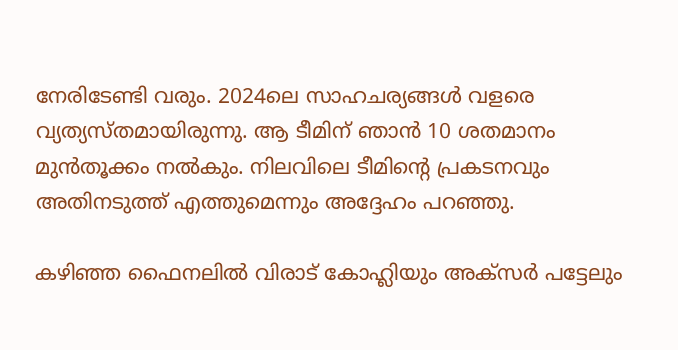നേരിടേണ്ടി വരും. 2024ലെ സാഹചര്യങ്ങൾ വളരെ വ്യത്യസ്തമായിരുന്നു. ആ ടീമിന് ഞാൻ 10 ശതമാനം മുൻതൂക്കം നൽകും. നിലവിലെ ടീമിന്റെ പ്രകടനവും അതിനടുത്ത് എത്തുമെന്നും അദ്ദേഹം പറഞ്ഞു.

കഴിഞ്ഞ ഫൈനലിൽ വിരാട് കോഹ്ലിയും അക്സർ പട്ടേലും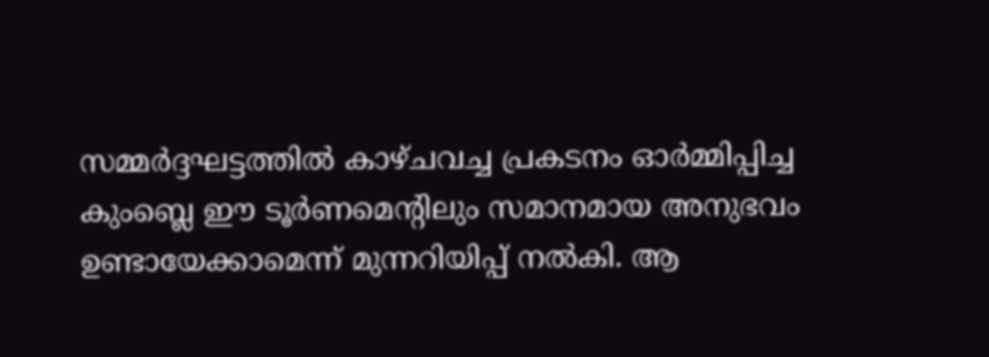സമ്മർദ്ദഘട്ടത്തിൽ കാഴ്ചവച്ച പ്രകടനം ഓർമ്മിപ്പിച്ച കുംബ്ലെ ഈ ടൂർണമെന്റിലും സമാനമായ അനുഭവം ഉണ്ടായേക്കാമെന്ന് മുന്നറിയിപ്പ് നൽകി. ആ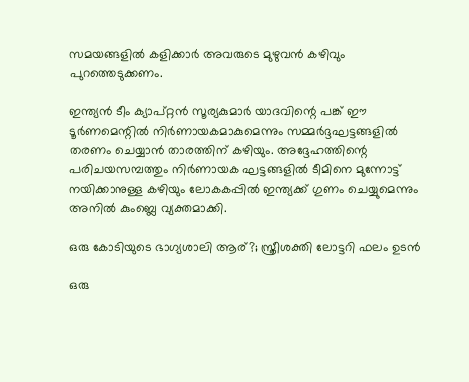സമയങ്ങളിൽ കളിക്കാർ അവരുടെ മുഴുവൻ കഴിവും പുറത്തെടുക്കണം.

ഇന്ത്യൻ ടീം ക്യാപ്റ്റൻ സൂര്യകുമാർ യാദവിന്റെ പങ്ക് ഈ ടൂർണമെന്റിൽ നിർണായകമാകുമെന്നും സമ്മർദ്ദഘട്ടങ്ങളിൽ തരണം ചെയ്യാൻ താരത്തിന് കഴിയും. അദ്ദേഹത്തിന്റെ പരിചയസമ്പത്തും നിർണായക ഘട്ടങ്ങളിൽ ടീമിനെ മുന്നോട്ട് നയിക്കാനുള്ള കഴിയും ലോകകപ്പിൽ ഇന്ത്യക്ക് ഗുണം ചെയ്യുമെന്നും അനിൽ കുംബ്ലെ വ്യക്തമാക്കി.

ഒരു കോടിയുടെ ഭാഗ്യശാലി ആര്?; സ്ത്രീശക്തി ലോട്ടറി ഫലം ഉടൻ

ഒരു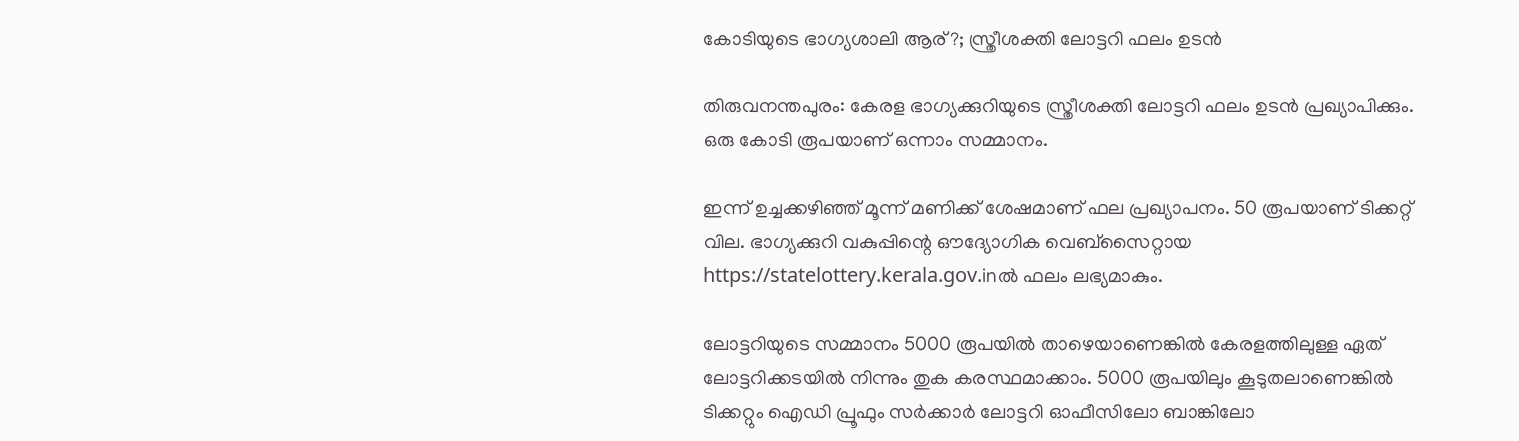കോടിയുടെ ഭാഗ്യശാലി ആര്?; സ്ത്രീശക്തി ലോട്ടറി ഫലം ഉടൻ

തിരുവനന്തപുരം: കേരള ഭാഗ്യക്കുറിയുടെ സ്ത്രീശക്തി ലോട്ടറി ഫലം ഉടന്‍ പ്രഖ്യാപിക്കും. ഒരു കോടി രൂപയാണ് ഒന്നാം സമ്മാനം.

ഇന്ന് ഉച്ചക്കഴിഞ്ഞ് മൂന്ന് മണിക്ക് ശേഷമാണ് ഫല പ്രഖ്യാപനം. 50 രൂപയാണ് ടിക്കറ്റ് വില. ഭാഗ്യക്കുറി വകുപ്പിന്റെ ഔദ്യോഗിക വെബ്സൈറ്റായ https://statelottery.kerala.gov.inല്‍ ഫലം ലഭ്യമാകും.

ലോട്ടറിയുടെ സമ്മാനം 5000 രൂപയിൽ താഴെയാണെങ്കിൽ കേരളത്തിലുള്ള ഏത് ലോട്ടറിക്കടയിൽ നിന്നും തുക കരസ്ഥമാക്കാം. 5000 രൂപയിലും കൂടുതലാണെങ്കിൽ ടിക്കറ്റും ഐഡി പ്രൂഫും സർക്കാർ ലോട്ടറി ഓഫീസിലോ ബാങ്കിലോ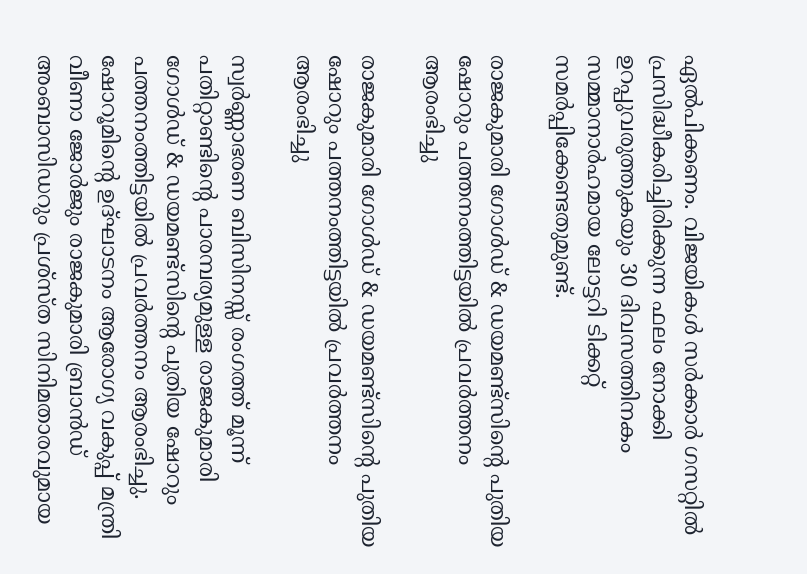ഏൽപിക്കണം. വിജയികൾ സർക്കാർ ഗസറ്റിൽ പ്രസിദ്ധീകരിച്ചിരിക്കുന്ന ഫലം നോക്കി ഉറപ്പുവരുത്തുകയും 30 ദിവസത്തിനകം സമ്മാനാർഹമായ ലോട്ടറി ടിക്കറ്റ് സമർപ്പിക്കേണ്ടതുമുണ്ട്.

രാജകുമാരി ഗോൾഡ് & ഡയമണ്ട്സിൻ്റെ പുതിയ ഷോറും പത്തനംത്തിട്ടയിൽ പ്രവർത്തനം ആരംഭിച്ചു

രാജകുമാരി ഗോൾഡ് & ഡയമണ്ട്സിൻ്റെ പുതിയ ഷോറും പത്തനംത്തിട്ടയിൽ പ്രവർത്തനം ആരംഭിച്ചു

സ്വർണ്ണാഭരണ ബിസിനസ്സ് രംഗത്ത് മൂന്ന് പതിറ്റാണ്ടിൻ്റെ പാരമ്പര്യമുള്ള രാജകുമാരി ഗോൾഡ് & ഡയമണ്ട്സിൻ്റെ പുതിയ ഷോറും പത്തനംത്തിട്ടയിൽ പ്രവർത്തനം ആരംഭിച്ചു. ഷോറൂമിൻ്റെ ഉദ്ഘാടനം ആരോഗ്യ വകുപ്പ് മന്ത്രി വീണാ ജോർജും രാജകുമാരി ബ്രാൻഡ് അംബാസിഡറും പ്രശ്‌സ്ത സിനിമതാരവുമായ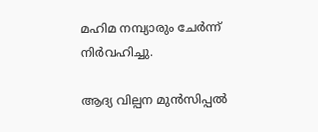മഹിമ നമ്പ്യാരും ചേർന്ന് നിർവഹിച്ചു.

ആദ്യ വില്പന മുൻസിപ്പൽ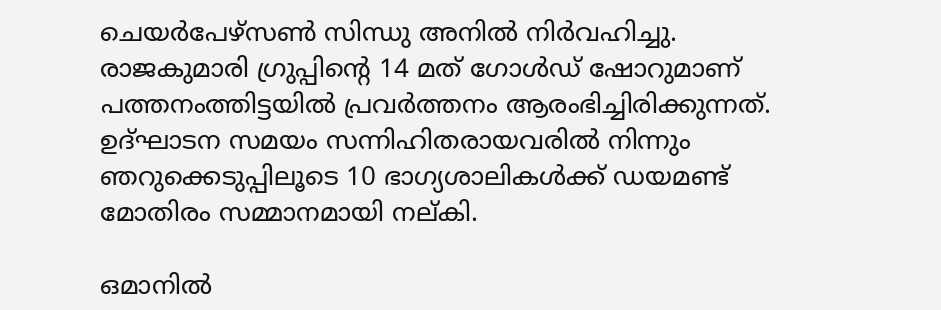ചെയർപേഴ്‌സൺ സിന്ധു അനിൽ നിർവഹിച്ചു. രാജകുമാരി ഗ്രുപ്പിൻ്റെ 14 മത് ഗോൾഡ് ഷോറുമാണ് പത്തനംത്തിട്ടയിൽ പ്രവർത്തനം ആരംഭിച്ചിരിക്കുന്നത്. ഉദ്ഘാടന സമയം സന്നിഹിതരായവരിൽ നിന്നും ഞറുക്കെടുപ്പിലൂടെ 10 ഭാഗ്യശാലികൾക്ക് ഡയമണ്ട് മോതിരം സമ്മാനമായി നല്കി.

ഒമാനിൽ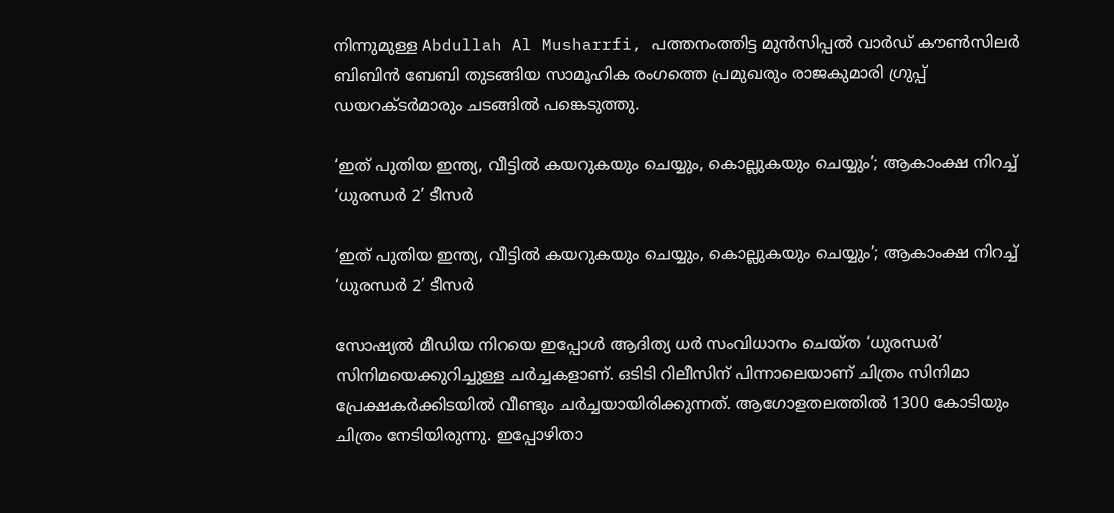നിന്നുമുള്ള Abdullah Al Musharrfi, പത്തനംത്തിട്ട മുൻസിപ്പൽ വാർഡ് കൗൺസിലർ ബിബിൻ ബേബി തുടങ്ങിയ സാമൂഹിക രംഗത്തെ പ്രമുഖരും രാജകുമാരി ഗ്രുപ്പ് ഡയറക്ടർമാരും ചടങ്ങിൽ പങ്കെടുത്തു.

‘ഇത് പുതിയ ഇന്ത്യ, വീട്ടിൽ കയറുകയും ചെയ്യും, കൊല്ലുകയും ചെയ്യും’; ആകാംക്ഷ നിറച്ച് ‘ധുരന്ധർ 2’ ടീസർ

‘ഇത് പുതിയ ഇന്ത്യ, വീട്ടിൽ കയറുകയും ചെയ്യും, കൊല്ലുകയും ചെയ്യും’; ആകാംക്ഷ നിറച്ച് ‘ധുരന്ധർ 2’ ടീസർ

സോഷ്യൽ മീഡിയ നിറയെ ഇപ്പോൾ ആദിത്യ ധർ സംവിധാനം ചെയ്ത ‘ധുരന്ധർ’ സിനിമയെക്കുറിച്ചുള്ള ചർച്ചകളാണ്. ഒടിടി റിലീസിന് പിന്നാലെയാണ് ചിത്രം സിനിമാ പ്രേക്ഷകർക്കിടയിൽ വീണ്ടും ചർച്ചയായിരിക്കുന്നത്. ആഗോളതലത്തിൽ 1300 കോടിയും ചിത്രം നേടിയിരുന്നു. ഇപ്പോഴിതാ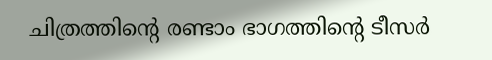ചിത്രത്തിന്റെ രണ്ടാം ഭാഗത്തിന്റെ ടീസർ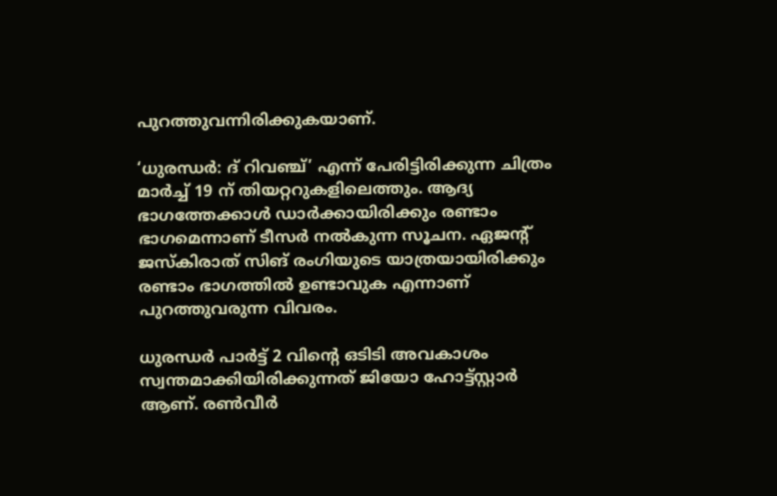പുറത്തുവന്നിരിക്കുകയാണ്.

‘ധുരന്ധർ: ദ് റിവഞ്ച്’ എന്ന് പേരിട്ടിരിക്കുന്ന ചിത്രം മാർച്ച് 19 ന് തിയറ്ററുകളിലെത്തും. ആദ്യ ഭാഗത്തേക്കാൾ ഡാർക്കായിരിക്കും രണ്ടാം ഭാഗമെന്നാണ് ടീസർ നൽകുന്ന സൂചന. ഏജന്റ് ജസ്‌കിരാത് സിങ് രംഗിയുടെ യാത്രയായിരിക്കും രണ്ടാം ഭാഗത്തിൽ ഉണ്ടാവുക എന്നാണ് പുറത്തുവരുന്ന വിവരം.

ധുരന്ധർ പാർട്ട് 2 വിന്റെ ഒടിടി അവകാശം സ്വന്തമാക്കിയിരിക്കുന്നത് ജിയോ ഹോട്ട്സ്റ്റാർ ആണ്. രൺവീർ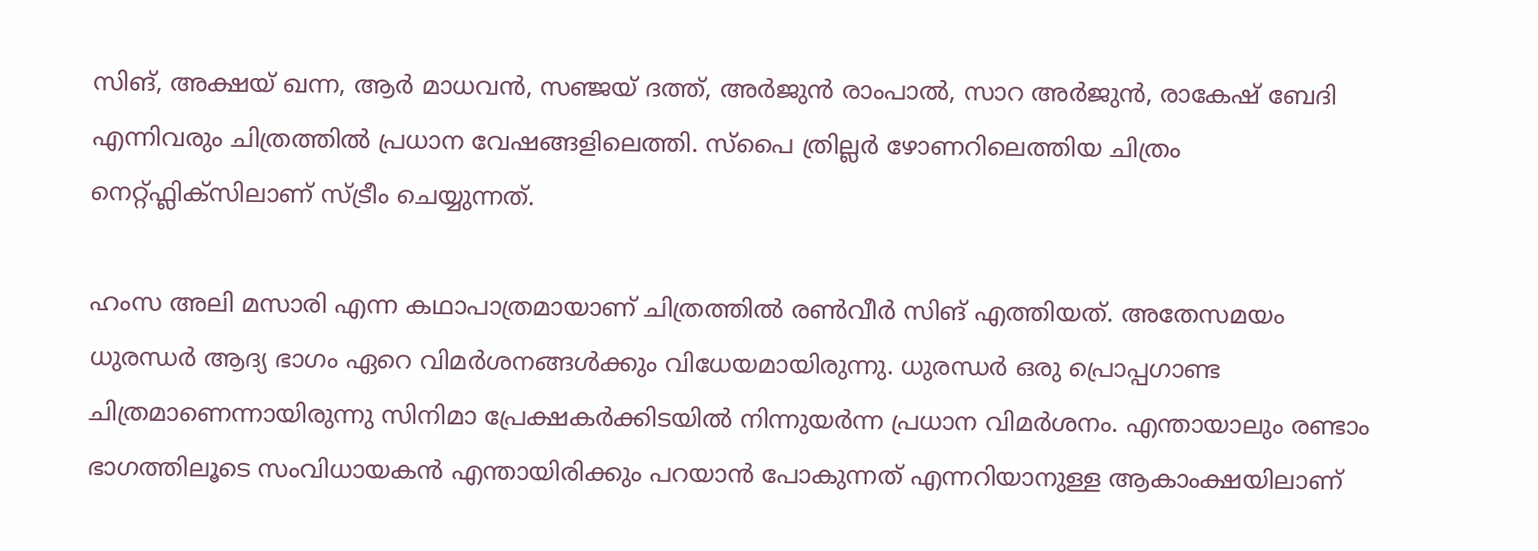സിങ്, അക്ഷയ് ഖന്ന, ആർ മാധവൻ, സഞ്ജയ് ദത്ത്, അർജുൻ രാംപാൽ, സാറ അർജുൻ, രാകേഷ് ബേദി എന്നിവരും ചിത്രത്തിൽ പ്രധാന വേഷങ്ങളിലെത്തി. സ്പൈ ത്രില്ലർ ഴോണറിലെത്തിയ ചിത്രം നെറ്റ്ഫ്ലിക്സിലാണ് സ്ട്രീം ചെയ്യുന്നത്.

ഹംസ അലി മസാരി എന്ന കഥാപാത്രമായാണ് ചിത്രത്തിൽ രൺവീർ സിങ് എത്തിയത്. അതേസമയം ധുരന്ധർ ആദ്യ ഭാഗം ഏറെ വിമർശനങ്ങൾക്കും വിധേയമായിരുന്നു. ധുരന്ധർ ഒരു പ്രൊപ്പഗാണ്ട ചിത്രമാണെന്നായിരുന്നു സിനിമാ പ്രേക്ഷകർക്കിടയിൽ നിന്നുയർന്ന പ്രധാന വിമർശനം. എന്തായാലും രണ്ടാം ഭാഗത്തിലൂടെ സംവിധായകൻ എന്തായിരിക്കും പറയാൻ പോകുന്നത് എന്നറിയാനുള്ള ആകാംക്ഷയിലാണ്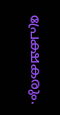പ്രേക്ഷകരും.